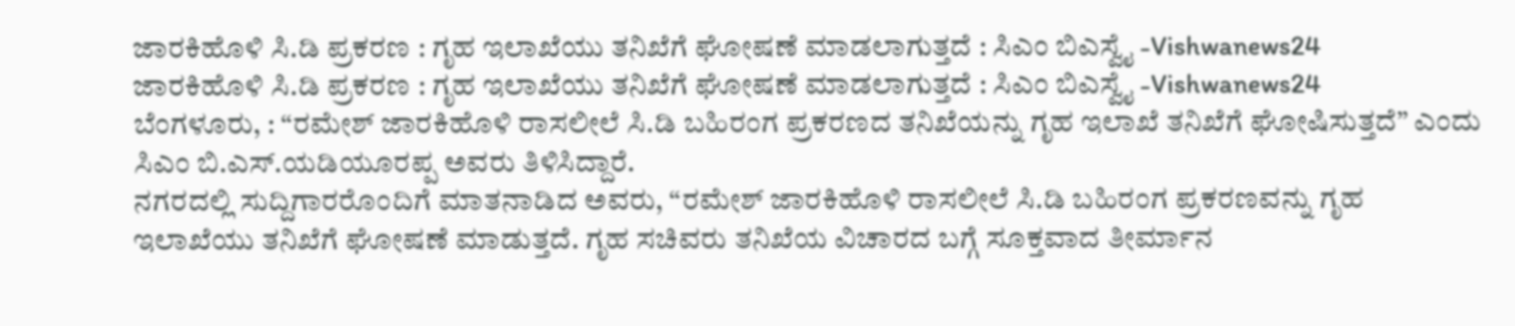ಜಾರಕಿಹೊಳಿ ಸಿ.ಡಿ ಪ್ರಕರಣ : ಗೃಹ ಇಲಾಖೆಯು ತನಿಖೆಗೆ ಘೋಷಣೆ ಮಾಡಲಾಗುತ್ತದೆ : ಸಿಎಂ ಬಿಎಸ್ವೈ -Vishwanews24
ಜಾರಕಿಹೊಳಿ ಸಿ.ಡಿ ಪ್ರಕರಣ : ಗೃಹ ಇಲಾಖೆಯು ತನಿಖೆಗೆ ಘೋಷಣೆ ಮಾಡಲಾಗುತ್ತದೆ : ಸಿಎಂ ಬಿಎಸ್ವೈ -Vishwanews24
ಬೆಂಗಳೂರು, : “ರಮೇಶ್ ಜಾರಕಿಹೊಳಿ ರಾಸಲೀಲೆ ಸಿ.ಡಿ ಬಹಿರಂಗ ಪ್ರಕರಣದ ತನಿಖೆಯನ್ನು ಗೃಹ ಇಲಾಖೆ ತನಿಖೆಗೆ ಘೋಷಿಸುತ್ತದೆ” ಎಂದು ಸಿಎಂ ಬಿ.ಎಸ್.ಯಡಿಯೂರಪ್ಪ ಅವರು ತಿಳಿಸಿದ್ದಾರೆ.
ನಗರದಲ್ಲಿ ಸುದ್ದಿಗಾರರೊಂದಿಗೆ ಮಾತನಾಡಿದ ಅವರು, “ರಮೇಶ್ ಜಾರಕಿಹೊಳಿ ರಾಸಲೀಲೆ ಸಿ.ಡಿ ಬಹಿರಂಗ ಪ್ರಕರಣವನ್ನು ಗೃಹ ಇಲಾಖೆಯು ತನಿಖೆಗೆ ಘೋಷಣೆ ಮಾಡುತ್ತದೆ. ಗೃಹ ಸಚಿವರು ತನಿಖೆಯ ವಿಚಾರದ ಬಗ್ಗೆ ಸೂಕ್ತವಾದ ತೀರ್ಮಾನ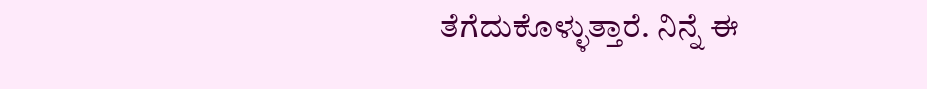ತೆಗೆದುಕೊಳ್ಳುತ್ತಾರೆ. ನಿನ್ನೆ ಈ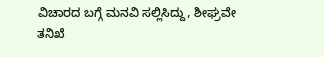ವಿಚಾರದ ಬಗ್ಗೆ ಮನವಿ ಸಲ್ಲಿಸಿದ್ದು, ಶೀಘ್ರವೇ ತನಿಖೆ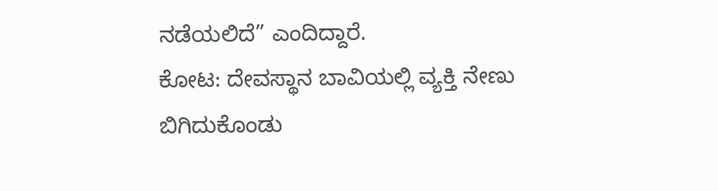ನಡೆಯಲಿದೆ” ಎಂದಿದ್ದಾರೆ.
ಕೋಟ: ದೇವಸ್ಥಾನ ಬಾವಿಯಲ್ಲಿ ವ್ಯಕ್ತಿ ನೇಣು ಬಿಗಿದುಕೊಂಡು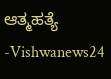ಆತ್ಮಹತ್ಯೆ -Vishwanews24